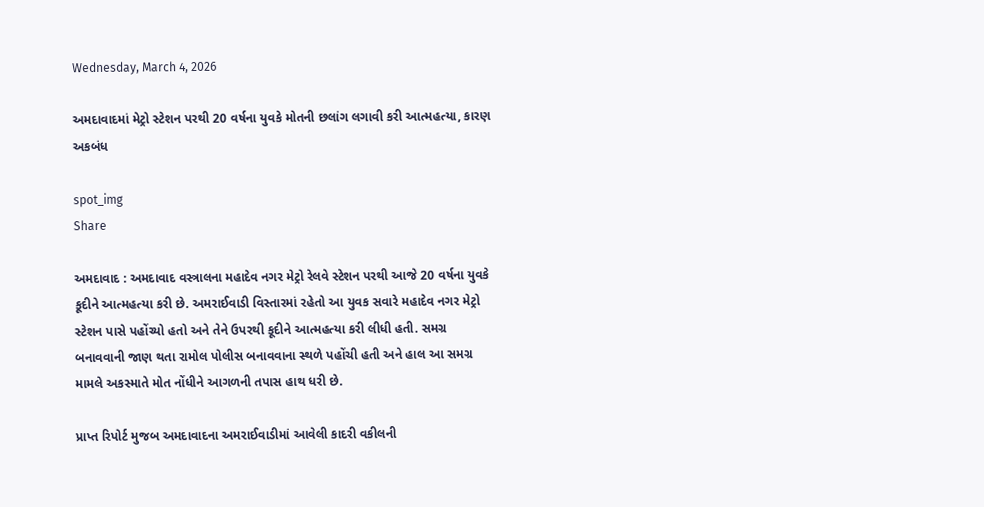Wednesday, March 4, 2026

અમદાવાદમાં મેટ્રો સ્ટેશન પરથી 20 વર્ષના યુવકે મોતની છલાંગ લગાવી કરી આત્મહત્યા, કારણ અકબંધ

spot_img
Share

અમદાવાદ : અમદાવાદ વસ્ત્રાલના મહાદેવ નગર મેટ્રો રેલવે સ્ટેશન પરથી આજે 20 વર્ષના યુવકે કૂદીને આત્મહત્યા કરી છે. અમરાઈવાડી વિસ્તારમાં રહેતો આ યુવક સવારે મહાદેવ નગર મેટ્રો સ્ટેશન પાસે પહોંચ્યો હતો અને તેને ઉપરથી કૂદીને આત્મહત્યા કરી લીધી હતી. સમગ્ર બનાવવાની જાણ થતા રામોલ પોલીસ બનાવવાના સ્થળે પહોંચી હતી અને હાલ આ સમગ્ર મામલે અકસ્માતે મોત નોંધીને આગળની તપાસ હાથ ધરી છે.

પ્રાપ્ત રિપોર્ટ મુજબ અમદાવાદના અમરાઈવાડીમાં આવેલી કાદરી વકીલની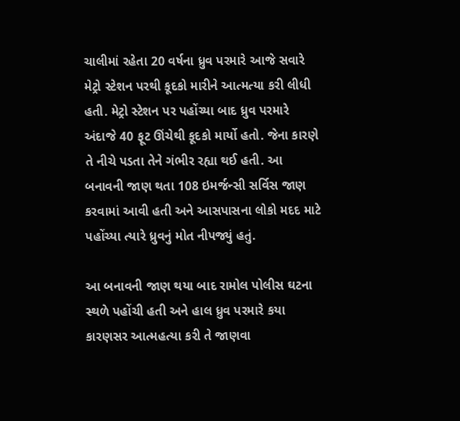ચાલીમાં રહેતા 20 વર્ષના ધ્રુવ પરમારે આજે સવારે મેટ્રો સ્ટેશન પરથી કૂદકો મારીને આત્મત્યા કરી લીધી હતી. મેટ્રો સ્ટેશન પર પહોંચ્યા બાદ ધ્રુવ પરમારે અંદાજે 40 ફૂટ ઊંચેથી કૂદકો માર્યો હતો. જેના કારણે તે નીચે પડતા તેને ગંભીર રહ્યા થઈ હતી. આ બનાવની જાણ થતા 108 ઇમર્જન્સી સર્વિસ જાણ કરવામાં આવી હતી અને આસપાસના લોકો મદદ માટે પહોંચ્યા ત્યારે ધ્રુવનું મોત નીપજ્યું હતું.

આ બનાવની જાણ થયા બાદ રામોલ પોલીસ ઘટના સ્થળે પહોંચી હતી અને હાલ ધ્રુવ પરમારે કયા કારણસર આત્મહત્યા કરી તે જાણવા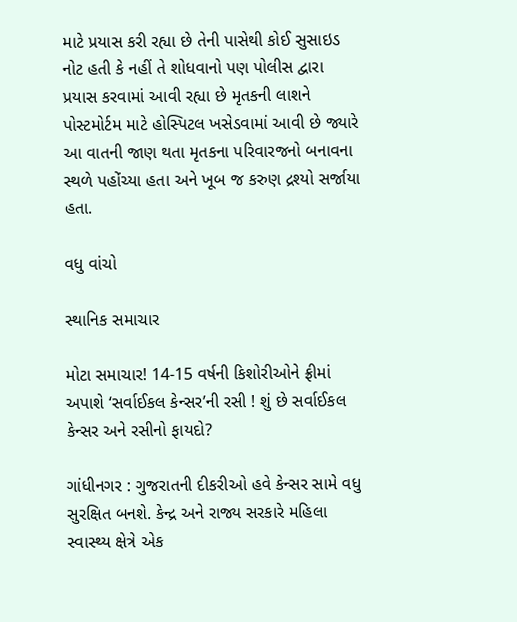માટે પ્રયાસ કરી રહ્યા છે તેની પાસેથી કોઈ સુસાઇડ નોટ હતી કે નહીં તે શોધવાનો પણ પોલીસ દ્વારા પ્રયાસ કરવામાં આવી રહ્યા છે મૃતકની લાશને પોસ્ટમોર્ટમ માટે હોસ્પિટલ ખસેડવામાં આવી છે જ્યારે આ વાતની જાણ થતા મૃતકના પરિવારજનો બનાવના સ્થળે પહોંચ્યા હતા અને ખૂબ જ કરુણ દ્રશ્યો સર્જાયા હતા.

વધુ વાંચો

સ્થાનિક સમાચાર

મોટા સમાચાર! 14-15 વર્ષની કિશોરીઓને ફ્રીમાં અપાશે ‘સર્વાઈકલ કેન્સર’ની રસી ! શું છે સર્વાઈકલ કેન્સર અને રસીનો ફાયદો?

ગાંધીનગર : ગુજરાતની દીકરીઓ હવે કેન્સર સામે વધુ સુરક્ષિત બનશે. કેન્દ્ર અને રાજ્ય સરકારે મહિલા સ્વાસ્થ્ય ક્ષેત્રે એક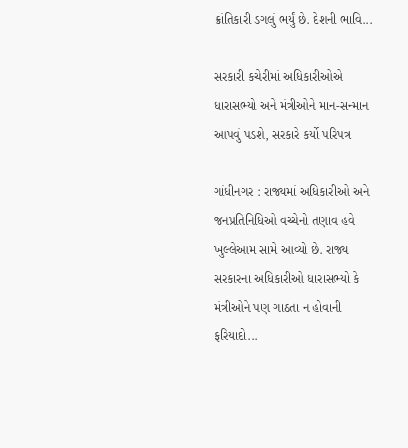ક્રાંતિકારી ડગલું ભર્યું છે. દેશની ભાવિ...

સરકારી કચેરીમાં અધિકારીઓએ ધારાસભ્યો અને મંત્રીઓને માન-સન્માન આપવું પડશે, સરકારે કર્યો પરિપત્ર

ગાંધીનગર : રાજ્યમાં અધિકારીઓ અને જનપ્રતિનિધિઓ વચ્ચેનો તણાવ હવે ખુલ્લેઆમ સામે આવ્યો છે. રાજ્ય સરકારના અધિકારીઓ ધારાસભ્યો કે મંત્રીઓને પણ ગાઠતા ન હોવાની ફરિયાદો...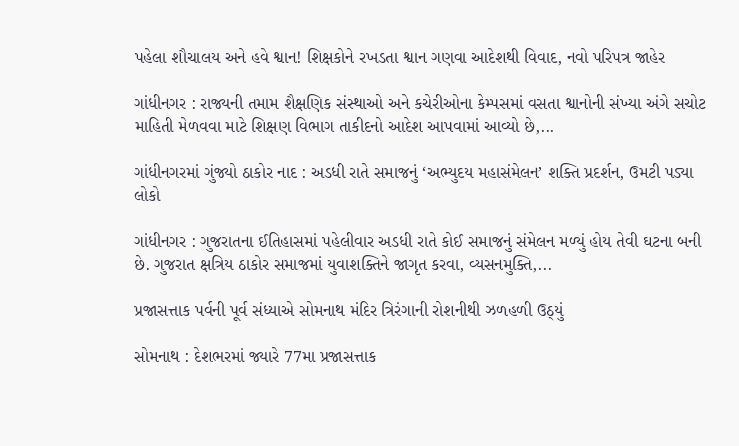પહેલા શૌચાલય અને હવે શ્વાન! શિક્ષકોને રખડતા શ્વાન ગણવા આદેશથી વિવાદ, નવો પરિપત્ર જાહેર

ગાંધીનગર : રાજ્યની તમામ શૈક્ષણિક સંસ્થાઓ અને કચેરીઓના કેમ્પસમાં વસતા શ્વાનોની સંખ્યા અંગે સચોટ માહિતી મેળવવા માટે શિક્ષણ વિભાગ તાકીદનો આદેશ આપવામાં આવ્યો છે,...

ગાંધીનગરમાં ગુંજ્યો ઠાકોર નાદ : અડધી રાતે સમાજનું ‘અભ્યુદય મહાસંમેલન’ શક્તિ પ્રદર્શન, ઉમટી પડ્યા લોકો

ગાંધીનગર : ગુજરાતના ઈતિહાસમાં પહેલીવાર અડધી રાતે કોઈ સમાજનું સંમેલન મળ્યું હોય તેવી ઘટના બની છે. ગુજરાત ક્ષત્રિય ઠાકોર સમાજમાં યુવાશક્તિને જાગૃત કરવા, વ્યસનમુક્તિ,...

પ્રજાસત્તાક પર્વની પૂર્વ સંધ્યાએ સોમનાથ મંદિર ત્રિરંગાની રોશનીથી ઝળહળી ઉઠ્યું

સોમનાથ : દેશભરમાં જ્યારે 77મા પ્રજાસત્તાક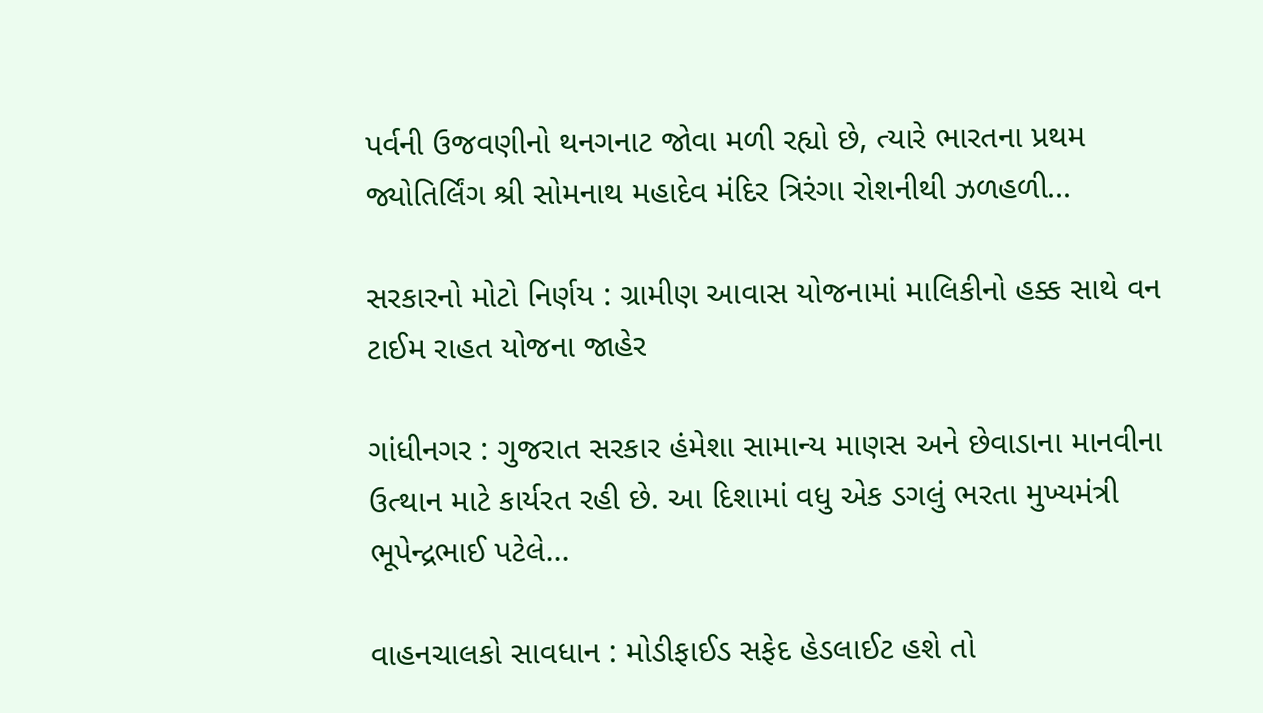પર્વની ઉજવણીનો થનગનાટ જોવા મળી રહ્યો છે, ત્યારે ભારતના પ્રથમ જ્યોતિર્લિંગ શ્રી સોમનાથ મહાદેવ મંદિર ત્રિરંગા રોશનીથી ઝળહળી...

સરકારનો મોટો નિર્ણય : ગ્રામીણ આવાસ યોજનામાં માલિકીનો હક્ક સાથે વન ટાઈમ રાહત યોજના જાહેર

ગાંધીનગર : ગુજરાત સરકાર હંમેશા સામાન્ય માણસ અને છેવાડાના માનવીના ઉત્થાન માટે કાર્યરત રહી છે. આ દિશામાં વધુ એક ડગલું ભરતા મુખ્યમંત્રી ભૂપેન્દ્રભાઈ પટેલે...

વાહનચાલકો સાવધાન : મોડીફાઈડ સફેદ હેડલાઈટ હશે તો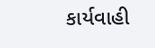કાર્યવાહી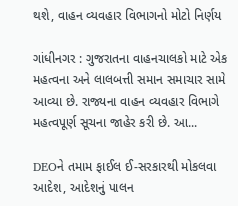થશે, વાહન વ્યવહાર વિભાગનો મોટો નિર્ણય

ગાંધીનગર : ગુજરાતના વાહનચાલકો માટે એક મહત્વના અને લાલબત્તી સમાન સમાચાર સામે આવ્યા છે. રાજ્યના વાહન વ્યવહાર વિભાગે મહત્વપૂર્ણ સૂચના જાહેર કરી છે. આ...

DEOને તમામ ફાઈલ ઈ-સરકારથી મોકલવા આદેશ, આદેશનું પાલન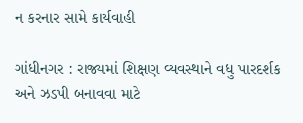ન કરનાર સામે કાર્યવાહી

ગાંધીનગર : રાજ્યમાં શિક્ષણ વ્યવસ્થાને વધુ પારદર્શક અને ઝડપી બનાવવા માટે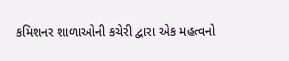કમિશનર શાળાઓની કચેરી દ્વારા એક મહત્વનો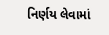નિર્ણય લેવામાં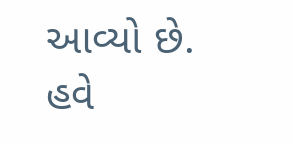આવ્યો છે. હવે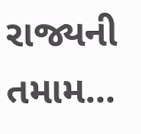રાજ્યની તમામ...